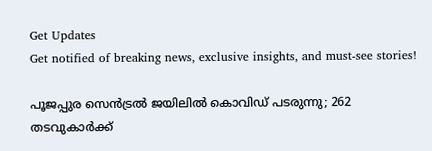Get Updates
Get notified of breaking news, exclusive insights, and must-see stories!

പൂജപ്പുര സെൻട്രൽ ജയിലിൽ കൊവിഡ് പടരുന്നു; 262 തടവുകാർക്ക്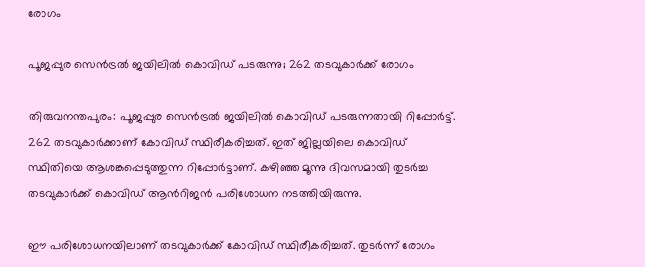രോഗം

പൂജപ്പുര സെൻട്രൽ ജയിലിൽ കൊവിഡ് പടരുന്നു; 262 തടവുകാർക്ക് രോഗം

തിരുവനന്തപുരം: പൂജപ്പുര സെൻട്രൽ ജയിലിൽ കൊവിഡ് പടരുന്നതായി റിപ്പോർട്ട്. 262 തടവുകാർക്കാണ് കോവിഡ് സ്ഥിരീകരിച്ചത്. ഇത് ജില്ലയിലെ കൊവിഡ് സ്ഥിതിയെ ആശങ്കപ്പെടുത്തുന്ന റിപ്പോർട്ടാണ്. കഴിഞ്ഞ മൂന്നു ദിവസമായി തുടർച്ച തടവുകാർക്ക് കൊവിഡ് ആൻറിജൻ പരിശോധന നടത്തിയിരുന്നു.

ഈ പരിശോധനയിലാണ് തടവുകാർക്ക് കോവിഡ് സ്ഥിരീകരിച്ചത്. തുടർന്ന് രോഗം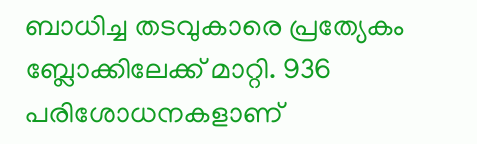ബാധിച്ച തടവുകാരെ പ്രത്യേകം ബ്ലോക്കിലേക്ക് മാറ്റി. 936 പരിശോധനകളാണ്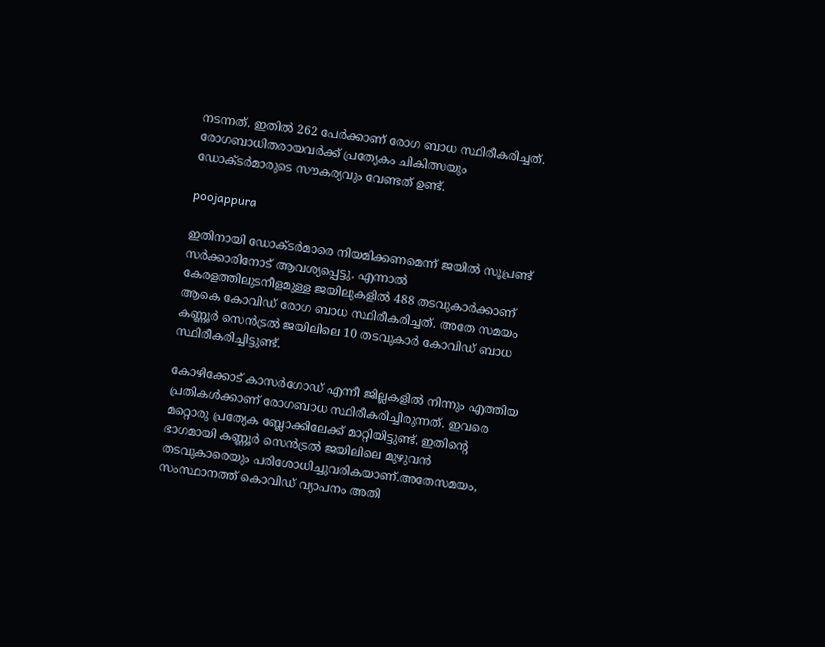നടന്നത്. ഇതിൽ 262 പേർക്കാണ് രോഗ ബാധ സ്ഥിരീകരിച്ചത്.
രോഗബാധിതരായവർക്ക് പ്രത്യേകം ചികിത്സയും ഡോക്ടർമാരുടെ സൗകര്യവും വേണ്ടത് ഉണ്ട്.

poojappura

ഇതിനായി ഡോക്ടർമാരെ നിയമിക്കണമെന്ന് ജയിൽ സൂപ്രണ്ട് സർക്കാരിനോട് ആവശ്യപ്പെട്ടു. എന്നാൽ കേരളത്തിലുടനീളമുള്ള ജയിലുകളിൽ 488 തടവുകാർക്കാണ് ആകെ കോവിഡ് രോഗ ബാധ സ്ഥിരീകരിച്ചത്. അതേ സമയം കണ്ണൂർ സെൻട്രൽ ജയിലിലെ 10 തടവുകാർ കോവിഡ് ബാധ സ്ഥിരീകരിച്ചിട്ടുണ്ട്.

കോഴിക്കോട് കാസർഗോഡ് എന്നീ ജില്ലകളിൽ നിന്നും എത്തിയ പ്രതികൾക്കാണ് രോഗബാധ സ്ഥിരീകരിച്ചിരുന്നത്. ഇവരെ മറ്റൊരു പ്രത്യേക ബ്ലോക്കിലേക്ക് മാറ്റിയിട്ടുണ്ട്. ഇതിന്റെ ഭാഗമായി കണ്ണൂർ സെൻട്രൽ ജയിലിലെ മുഴുവൻ തടവുകാരെയും പരിശോധിച്ചുവരികയാണ്.അതേസമയം, സംസ്ഥാനത്ത് കൊവിഡ് വ്യാപനം അതി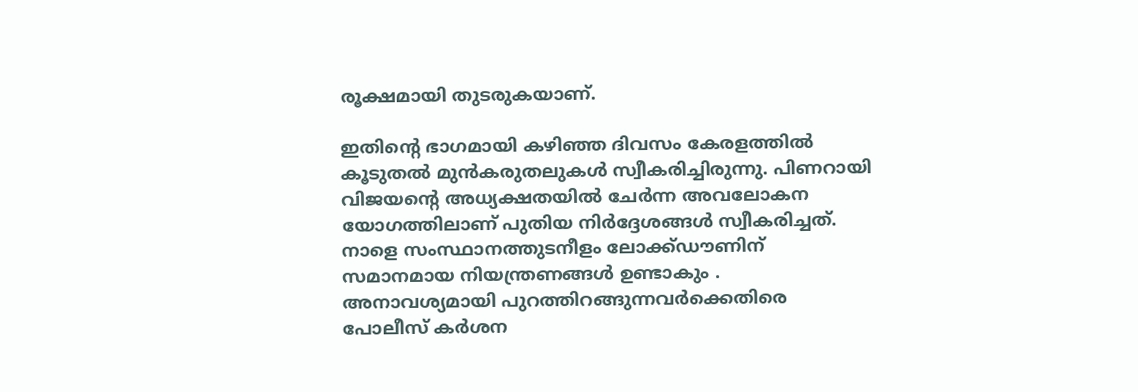രൂക്ഷമായി തുടരുകയാണ്.

ഇതിന്റെ ഭാഗമായി കഴിഞ്ഞ ദിവസം കേരളത്തിൽ കൂടുതൽ മുൻകരുതലുകൾ സ്വീകരിച്ചിരുന്നു. പിണറായി വിജയന്റെ അധ്യക്ഷതയിൽ ചേർന്ന അവലോകന യോഗത്തിലാണ് പുതിയ നിർദ്ദേശങ്ങൾ സ്വീകരിച്ചത്. നാളെ സംസ്ഥാനത്തുടനീളം ലോക്ക്ഡൗണിന് സമാനമായ നിയന്ത്രണങ്ങൾ ഉണ്ടാകും . അനാവശ്യമായി പുറത്തിറങ്ങുന്നവർക്കെതിരെ പോലീസ് കർശന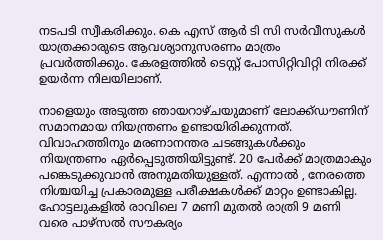നടപടി സ്വീകരിക്കും. കെ എസ് ആർ ടി സി സർവീസുകൾ യാത്രക്കാരുടെ ആവശ്യാനുസരണം മാത്രം പ്രവർത്തിക്കും. കേരളത്തിൽ ടെസ്റ്റ് പോസിറ്റിവിറ്റി നിരക്ക് ഉയർന്ന നിലയിലാണ്.

നാളെയും അടുത്ത ഞായറാഴ്ചയുമാണ് ലോക്ക്ഡൗണിന് സമാനമായ നിയന്ത്രണം ഉണ്ടായിരിക്കുന്നത്. വിവാഹത്തിനും മരണാനന്തര ചടങ്ങുകൾക്കും നിയന്ത്രണം ഏർപ്പെടുത്തിയിട്ടുണ്ട്. 20 പേർക്ക് മാത്രമാകും പങ്കെടുക്കുവാൻ അനുമതിയുള്ളത്. എന്നാൽ , നേരത്തെ നിശ്ചയിച്ച പ്രകാരമുള്ള പരീക്ഷകൾക്ക് മാറ്റം ഉണ്ടാകില്ല. ഹോട്ടലുകളിൽ രാവിലെ 7 മണി മുതൽ രാത്രി 9 മണി വരെ പാഴ്സൽ സൗകര്യം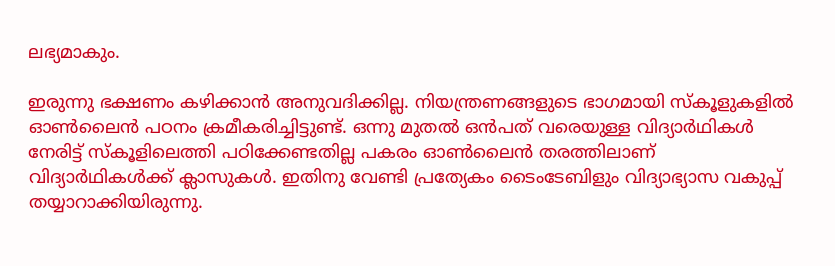ലഭ്യമാകും.

ഇരുന്നു ഭക്ഷണം കഴിക്കാൻ അനുവദിക്കില്ല. നിയന്ത്രണങ്ങളുടെ ഭാഗമായി സ്കൂളുകളിൽ ഓൺലൈൻ പഠനം ക്രമീകരിച്ചിട്ടുണ്ട്. ഒന്നു മുതൽ ഒൻപത് വരെയുള്ള വിദ്യാർഥികൾ നേരിട്ട് സ്കൂളിലെത്തി പഠിക്കേണ്ടതില്ല പകരം ഓൺലൈൻ തരത്തിലാണ് വിദ്യാർഥികൾക്ക് ക്ലാസുകൾ. ഇതിനു വേണ്ടി പ്രത്യേകം ടൈംടേബിളും വിദ്യാഭ്യാസ വകുപ്പ് തയ്യാറാക്കിയിരുന്നു.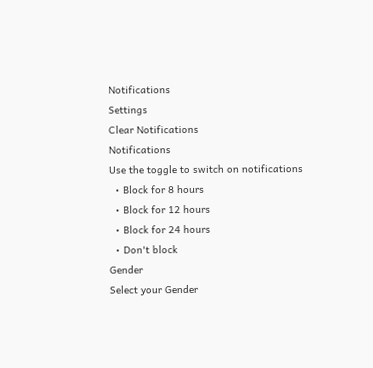Notifications
Settings
Clear Notifications
Notifications
Use the toggle to switch on notifications
  • Block for 8 hours
  • Block for 12 hours
  • Block for 24 hours
  • Don't block
Gender
Select your Gender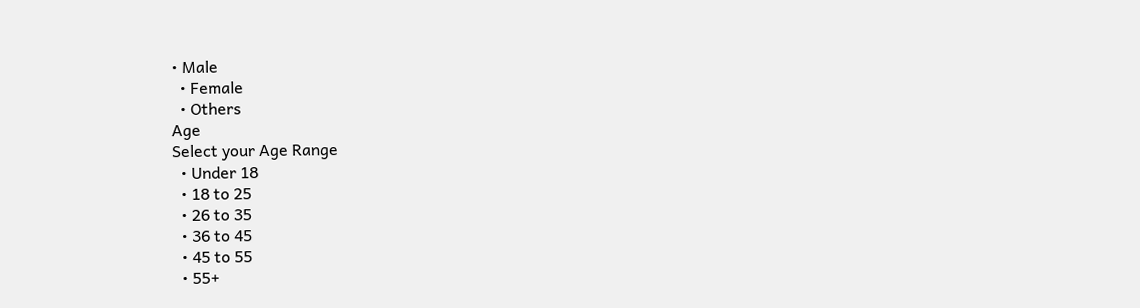• Male
  • Female
  • Others
Age
Select your Age Range
  • Under 18
  • 18 to 25
  • 26 to 35
  • 36 to 45
  • 45 to 55
  • 55+